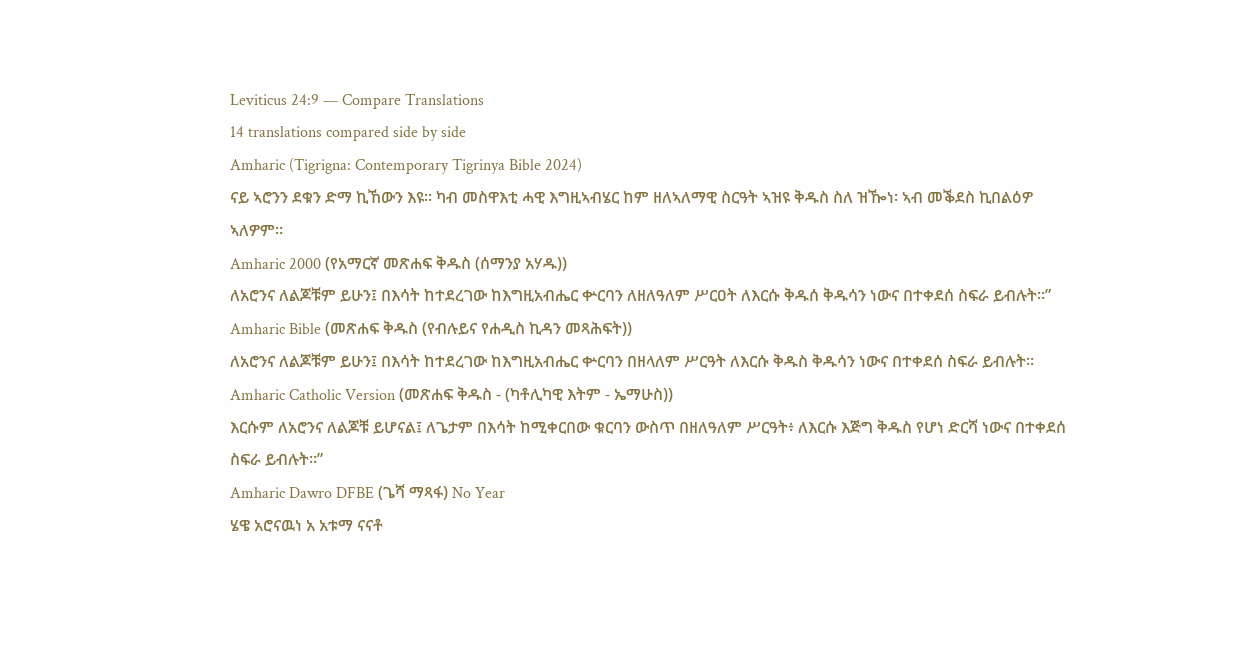Leviticus 24:9 — Compare Translations
14 translations compared side by side
Amharic (Tigrigna: Contemporary Tigrinya Bible 2024)
ናይ ኣሮንን ደቁን ድማ ኪኸውን እዩ። ካብ መስዋእቲ ሓዊ እግዚኣብሄር ከም ዘለኣለማዊ ስርዓት ኣዝዩ ቅዱስ ስለ ዝዀነ፡ ኣብ መቕደስ ኪበልዕዎ ኣለዎም።
Amharic 2000 (የአማርኛ መጽሐፍ ቅዱስ (ሰማንያ አሃዱ))
ለአሮንና ለልጆቹም ይሁን፤ በእሳት ከተደረገው ከእግዚአብሔር ቍርባን ለዘለዓለም ሥርዐት ለእርሱ ቅዱሰ ቅዱሳን ነውና በተቀደሰ ስፍራ ይብሉት።”
Amharic Bible (መጽሐፍ ቅዱስ (የብሉይና የሐዲስ ኪዳን መጻሕፍት))
ለአሮንና ለልጆቹም ይሁን፤ በእሳት ከተደረገው ከእግዚአብሔር ቍርባን በዘላለም ሥርዓት ለእርሱ ቅዱስ ቅዱሳን ነውና በተቀደሰ ስፍራ ይብሉት።
Amharic Catholic Version (መጽሐፍ ቅዱስ - (ካቶሊካዊ እትም - ኤማሁስ))
እርሱም ለአሮንና ለልጆቹ ይሆናል፤ ለጌታም በእሳት ከሚቀርበው ቁርባን ውስጥ በዘለዓለም ሥርዓት፥ ለእርሱ እጅግ ቅዱስ የሆነ ድርሻ ነውና በተቀደሰ ስፍራ ይብሉት።”
Amharic Dawro DFBE (ጌሻ ማጻፋ) No Year
ሄዌ አሮናዉነ አ አቱማ ናናቶ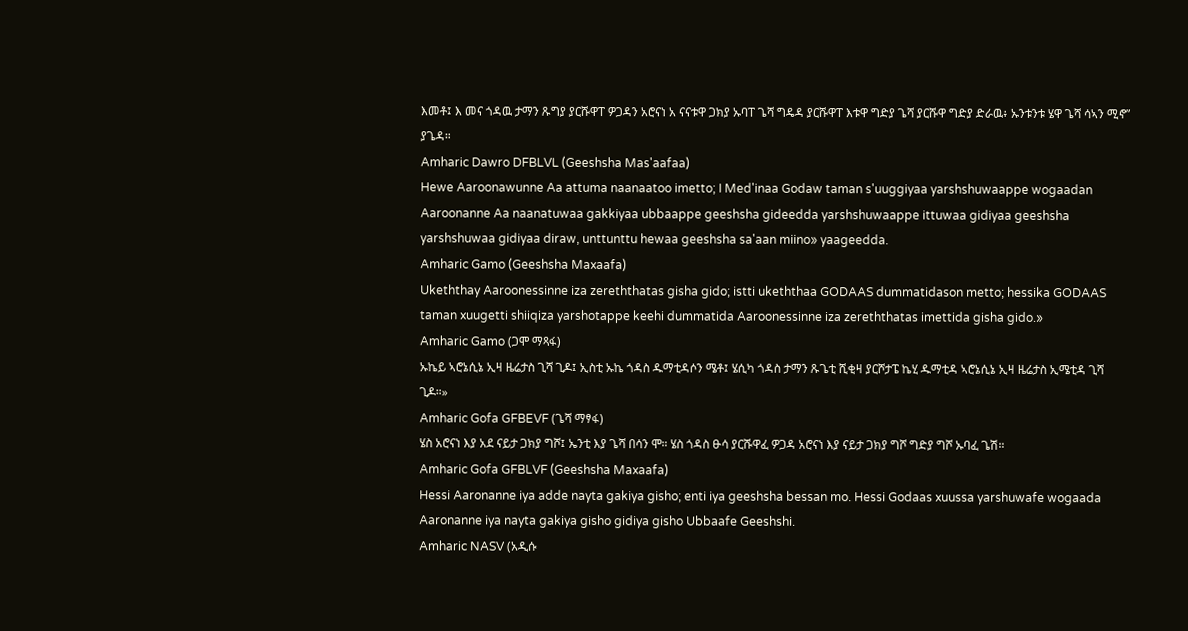እመቶ፤ እ መና ጎዳዉ ታማን ጹግያ ያርሹዋፐ ዎጋዳን አሮናነ አ ናናቱዋ ጋክያ ኡባፐ ጌሻ ግዴዳ ያርሹዋፐ እቱዋ ግድያ ጌሻ ያርሹዋ ግድያ ድራዉ፥ ኡንቱንቱ ሄዋ ጌሻ ሳኣን ሚኖ” ያጌዳ።
Amharic Dawro DFBLVL (Geeshsha Mas'aafaa)
Hewe Aaroonawunne Aa attuma naanaatoo imetto; I Med'inaa Godaw taman s'uuggiyaa yarshshuwaappe wogaadan Aaroonanne Aa naanatuwaa gakkiyaa ubbaappe geeshsha gideedda yarshshuwaappe ittuwaa gidiyaa geeshsha yarshshuwaa gidiyaa diraw, unttunttu hewaa geeshsha sa'aan miino» yaageedda.
Amharic Gamo (Geeshsha Maxaafa)
Ukeththay Aaroonessinne iza zereththatas gisha gido; istti ukeththaa GODAAS dummatidason metto; hessika GODAAS taman xuugetti shiiqiza yarshotappe keehi dummatida Aaroonessinne iza zereththatas imettida gisha gido.»
Amharic Gamo (ጋሞ ማጻፋ)
ኡኬይ ኣሮኔሲኔ ኢዛ ዜሬታስ ጊሻ ጊዶ፤ ኢስቲ ኡኬ ጎዳስ ዱማቲዳሶን ሜቶ፤ ሄሲካ ጎዳስ ታማን ጹጌቲ ሺቂዛ ያርሾታፔ ኬሂ ዱማቲዳ ኣሮኔሲኔ ኢዛ ዜሬታስ ኢሜቲዳ ጊሻ ጊዶ።»
Amharic Gofa GFBEVF (ጌሻ ማፃፋ)
ሄስ አሮናነ እያ አደ ናይታ ጋክያ ግሾ፤ ኤንቲ እያ ጌሻ በሳን ሞ። ሄስ ጎዳስ ፁሳ ያርሹዋፈ ዎጋዳ አሮናነ እያ ናይታ ጋክያ ግሾ ግድያ ግሾ ኡባፈ ጌሽ።
Amharic Gofa GFBLVF (Geeshsha Maxaafa)
Hessi Aaronanne iya adde nayta gakiya gisho; enti iya geeshsha bessan mo. Hessi Godaas xuussa yarshuwafe wogaada Aaronanne iya nayta gakiya gisho gidiya gisho Ubbaafe Geeshshi.
Amharic NASV (አዲሱ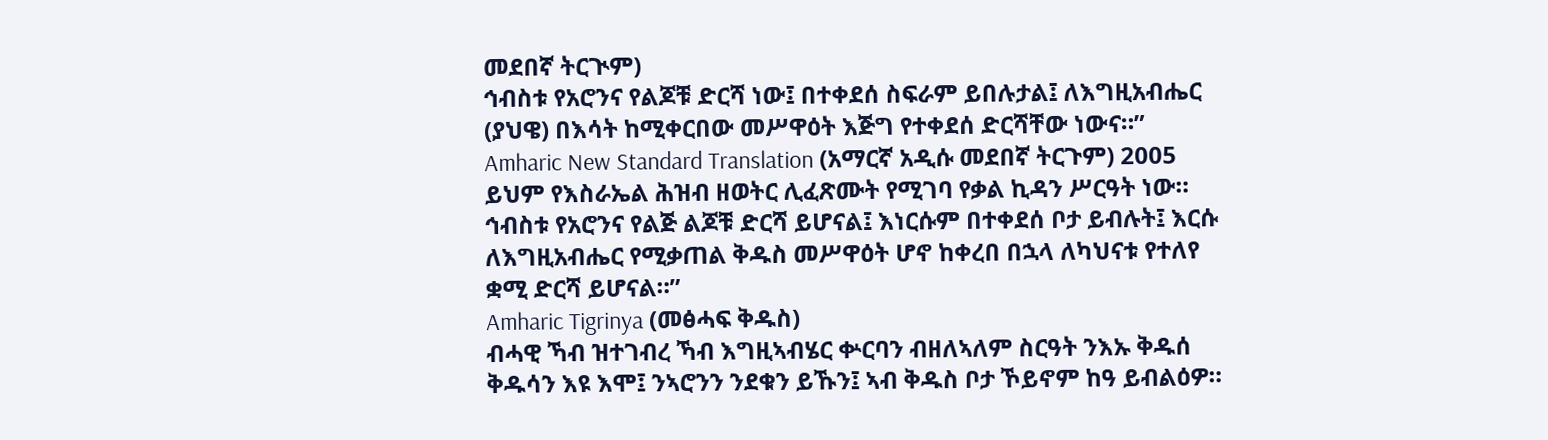መደበኛ ትርጒም)
ኅብስቱ የአሮንና የልጆቹ ድርሻ ነው፤ በተቀደሰ ስፍራም ይበሉታል፤ ለእግዚአብሔር (ያህዌ) በእሳት ከሚቀርበው መሥዋዕት እጅግ የተቀደሰ ድርሻቸው ነውና።”
Amharic New Standard Translation (አማርኛ አዲሱ መደበኛ ትርጉም) 2005
ይህም የእስራኤል ሕዝብ ዘወትር ሊፈጽሙት የሚገባ የቃል ኪዳን ሥርዓት ነው። ኅብስቱ የአሮንና የልጅ ልጆቹ ድርሻ ይሆናል፤ እነርሱም በተቀደሰ ቦታ ይብሉት፤ እርሱ ለእግዚአብሔር የሚቃጠል ቅዱስ መሥዋዕት ሆኖ ከቀረበ በኋላ ለካህናቱ የተለየ ቋሚ ድርሻ ይሆናል።”
Amharic Tigrinya (መፅሓፍ ቅዱስ)
ብሓዊ ኻብ ዝተገብረ ኻብ እግዚኣብሄር ቍርባን ብዘለኣለም ስርዓት ንእኡ ቅዱሰ ቅዱሳን እዩ እሞ፤ ንኣሮንን ንደቁን ይኹን፤ ኣብ ቅዱስ ቦታ ኾይኖም ከዓ ይብልዕዎ።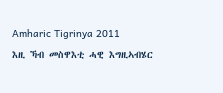Amharic Tigrinya 2011
እዚ ኻብ መስዋእቲ ሓዊ እግዚኣብሄር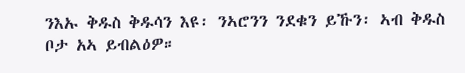ንእኡ ቅዱስ ቅዱሳን እዩ፡ ንኣሮንን ንደቁን ይኹን፡ ኣብ ቅዱስ ቦታ አኣ ይብልዕዎ።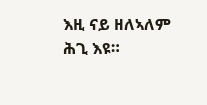እዚ ናይ ዘለኣለም ሕጊ እዩ።